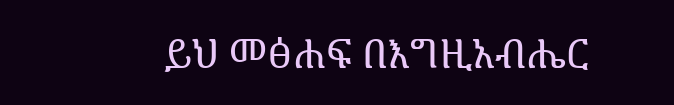ይህ መፅሐፍ በእግዚአብሔር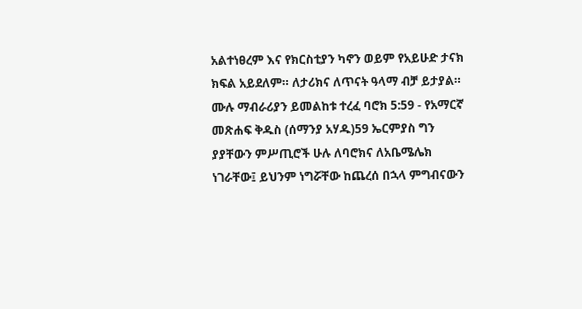አልተነፀረም እና የክርስቲያን ካኖን ወይም የአይሁድ ታናክ ክፍል አይደለም። ለታሪክና ለጥናት ዓላማ ብቻ ይታያል። ሙሉ ማብራሪያን ይመልከቱ ተረፈ ባሮክ 5:59 - የአማርኛ መጽሐፍ ቅዱስ (ሰማንያ አሃዱ)59 ኤርምያስ ግን ያያቸውን ምሥጢሮች ሁሉ ለባሮክና ለአቤሜሌክ ነገራቸው፤ ይህንም ነግሯቸው ከጨረሰ በኋላ ምግብናውን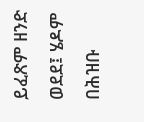ይፈጽም ዘንድ ወደደ፤ ሄዶም በሕዝቡ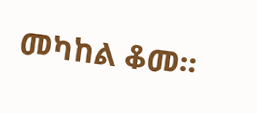መካከል ቆመ።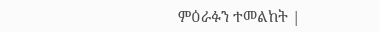ምዕራፉን ተመልከት |